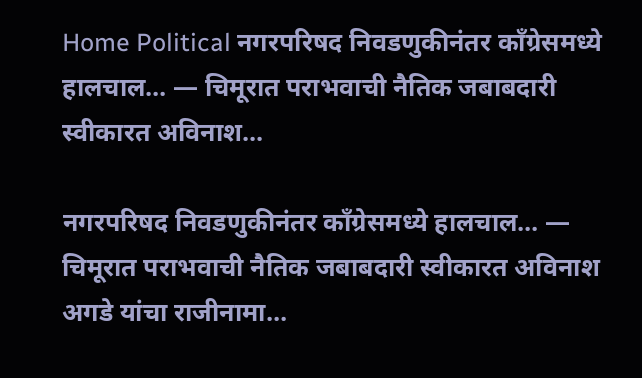Home Political नगरपरिषद निवडणुकीनंतर काँग्रेसमध्ये हालचाल… — चिमूरात पराभवाची नैतिक जबाबदारी स्वीकारत अविनाश...

नगरपरिषद निवडणुकीनंतर काँग्रेसमध्ये हालचाल… — चिमूरात पराभवाची नैतिक जबाबदारी स्वीकारत अविनाश अगडे यांचा राजीनामा…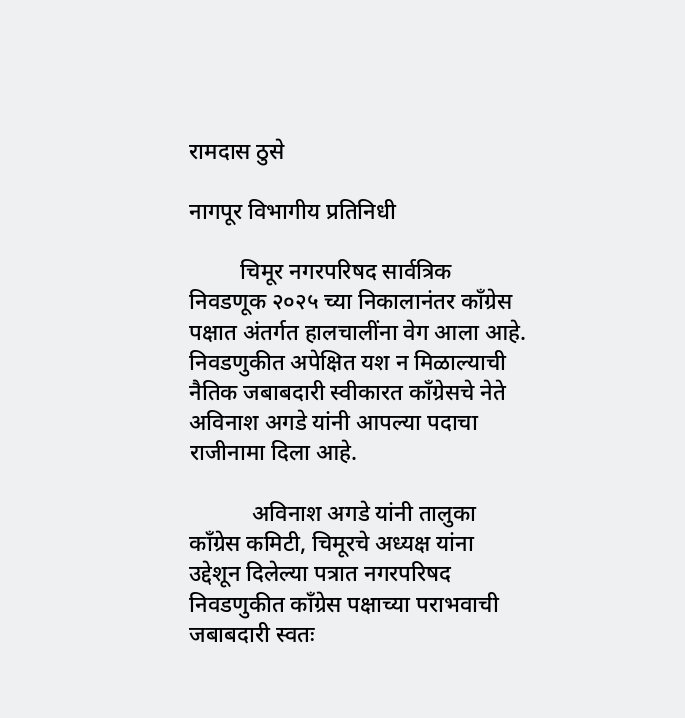रामदास ठुसे

नागपूर विभागीय प्रतिनिधी

         चिमूर नगरपरिषद सार्वत्रिक निवडणूक २०२५ च्या निकालानंतर काँग्रेस पक्षात अंतर्गत हालचालींना वेग आला आहे. निवडणुकीत अपेक्षित यश न मिळाल्याची नैतिक जबाबदारी स्वीकारत काँग्रेसचे नेते अविनाश अगडे यांनी आपल्या पदाचा राजीनामा दिला आहे.

           अविनाश अगडे यांनी तालुका काँग्रेस कमिटी, चिमूरचे अध्यक्ष यांना उद्देशून दिलेल्या पत्रात नगरपरिषद निवडणुकीत काँग्रेस पक्षाच्या पराभवाची जबाबदारी स्वतः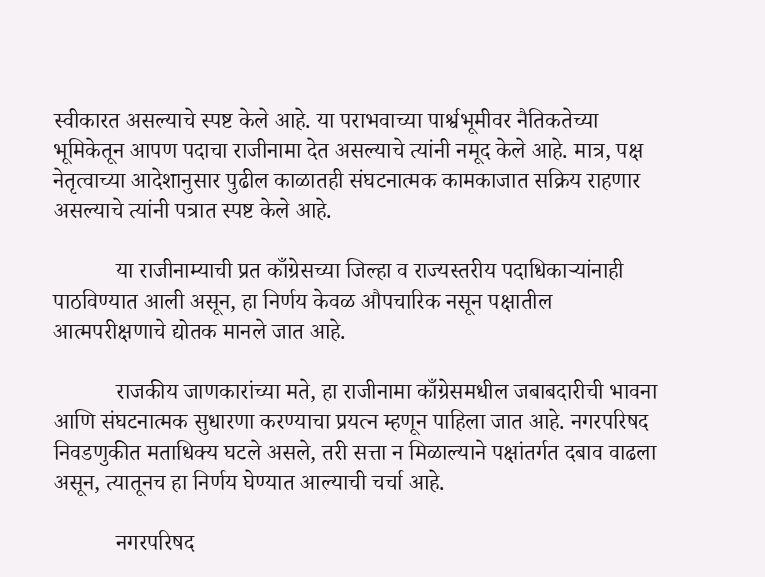स्वीकारत असल्याचे स्पष्ट केले आहे. या पराभवाच्या पार्श्वभूमीवर नैतिकतेच्या भूमिकेतून आपण पदाचा राजीनामा देत असल्याचे त्यांनी नमूद केले आहे. मात्र, पक्ष नेतृत्वाच्या आदेशानुसार पुढील काळातही संघटनात्मक कामकाजात सक्रिय राहणार असल्याचे त्यांनी पत्रात स्पष्ट केले आहे.

           या राजीनाम्याची प्रत काँग्रेसच्या जिल्हा व राज्यस्तरीय पदाधिकाऱ्यांनाही पाठविण्यात आली असून, हा निर्णय केवळ औपचारिक नसून पक्षातील आत्मपरीक्षणाचे द्योतक मानले जात आहे.

           राजकीय जाणकारांच्या मते, हा राजीनामा काँग्रेसमधील जबाबदारीची भावना आणि संघटनात्मक सुधारणा करण्याचा प्रयत्न म्हणून पाहिला जात आहे. नगरपरिषद निवडणुकीत मताधिक्य घटले असले, तरी सत्ता न मिळाल्याने पक्षांतर्गत दबाव वाढला असून, त्यातूनच हा निर्णय घेण्यात आल्याची चर्चा आहे.

           नगरपरिषद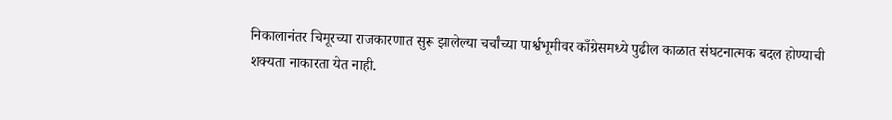निकालानंतर चिमूरच्या राजकारणात सुरू झालेल्या चर्चांच्या पार्श्वभूमीवर काँग्रेसमध्ये पुढील काळात संघटनात्मक बदल होण्याची शक्यता नाकारता येत नाही.